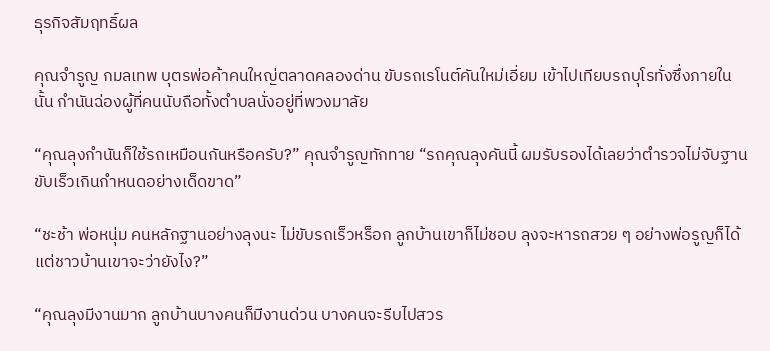ธุรกิจสัมฤทธิ์ผล

คุณจำรูญ กมลเทพ บุตรพ่อค้าคนใหญ่ตลาดคลองด่าน ขับรถเรโนต์คันใหม่เอี่ยม เข้าไปเทียบรถบุโรทั่งซึ่งภายในนั้น กำนันฉ่องผู้ที่คนนับถือทั้งตำบลนั่งอยู่ที่พวงมาลัย

“คุณลุงกำนันก็ใช้รถเหมือนกันหรือครับ?” คุณจำรูญทักทาย “รถคุณลุงคันนี้ ผมรับรองได้เลยว่าตำรวจไม่จับฐานขับเร็วเกินกำหนดอย่างเด็ดขาด”

“ชะช้า พ่อหนุ่ม คนหลักฐานอย่างลุงนะ ไม่ขับรถเร็วหร็อก ลูกบ้านเขาก็ไม่ชอบ ลุงจะหารถสวย ๆ อย่างพ่อรูญก็ได้ แต่ชาวบ้านเขาจะว่ายังไง?”

“คุณลุงมีงานมาก ลูกบ้านบางคนก็มีงานด่วน บางคนจะรีบไปสวร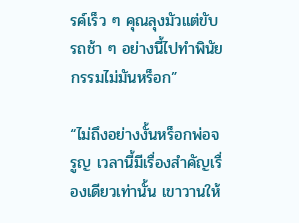รค์เร็ว ๆ คุณลุงมัวแต่ขับรถช้า ๆ อย่างนี้ไปทำพินัยกรรมไม่มันหร็อก”

“ไม่ถึงอย่างงั้นหร็อกพ่อจรูญ เวลานี้มีเรื่องสำคัญเรื่องเดียวเท่านั้น เขาวานให้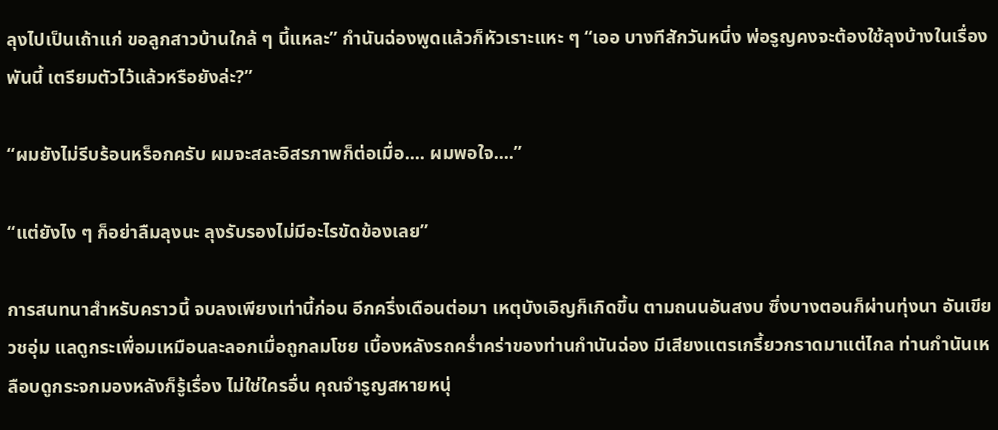ลุงไปเป็นเถ้าแก่ ขอลูกสาวบ้านใกล้ ๆ นี้แหละ” กำนันฉ่องพูดแล้วก็หัวเราะแหะ ๆ “เออ บางทีสักวันหนี่ง พ่อรูญคงจะต้องใช้ลุงบ้างในเรื่องพันนี้ เตรียมตัวไว้แล้วหรือยังล่ะ?”

“ผมยังไม่รีบร้อนหร็อกครับ ผมจะสละอิสรภาพก็ต่อเมื่อ.... ผมพอใจ....”

“แต่ยังไง ๆ ก็อย่าลืมลุงนะ ลุงรับรองไม่มีอะไรขัดข้องเลย”

การสนทนาสำหรับคราวนี้ จบลงเพียงเท่านี้ก่อน อีกครึ่งเดือนต่อมา เหตุบังเอิญก็เกิดขึ้น ตามถนนอันสงบ ซึ่งบางตอนก็ผ่านทุ่งนา อันเขียวชอุ่ม แลดูกระเพื่อมเหมือนละลอกเมื่อถูกลมโชย เบื้องหลังรถคร่ำคร่าของท่านกำนันฉ่อง มีเสียงแตรเกรี้ยวกราดมาแต่ไกล ท่านกำนันเหลือบดูกระจกมองหลังก็รู้เรื่อง ไม่ใช่ใครอื่น คุณจำรูญสหายหนุ่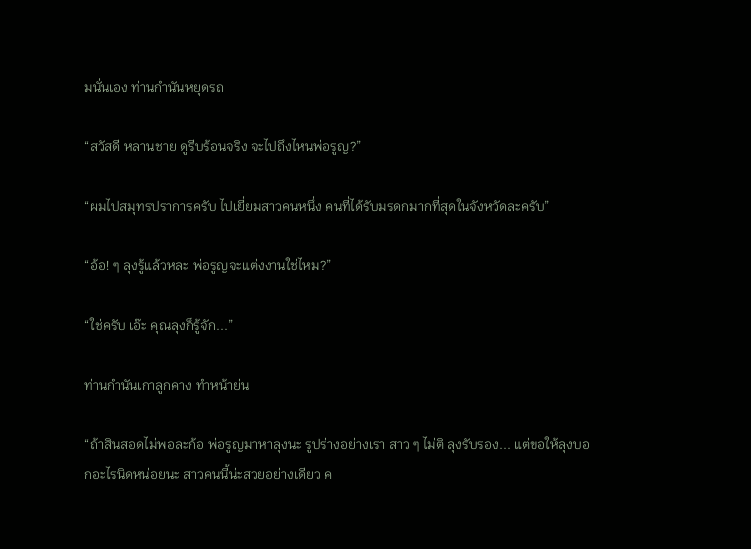มนั่นเอง ท่านกำนันหยุดรถ

“สวัสดี หลานชาย ดูรีบร้อนจริง จะไปถึงไหนพ่อรูญ?”

“ผมไปสมุทรปราการครับ ไปเยี่ยมสาวคนหนึ่ง คนที่ได้รับมรดกมากที่สุดในจังหวัดละครับ”

“อ้อ! ๆ ลุงรู้แล้วหละ พ่อรูญจะแต่งงานใช่ไหม?”

“ใช่ครับ เอ๊ะ คุณลุงก็รู้จัก...”

ท่านกำนันเกาลูกคาง ทำหน้าย่น

“ถ้าสินสอดไม่พอละก้อ พ่อรูญมาหาลุงนะ รูปร่างอย่างเรา สาว ๆ ไม่ติ ลุงรับรอง... แต่ขอให้ลุงบอกอะไรนิดหน่อยนะ สาวคนนี้น่ะสวยอย่างเดียว ค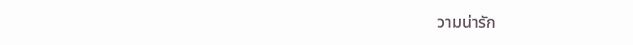วามน่ารัก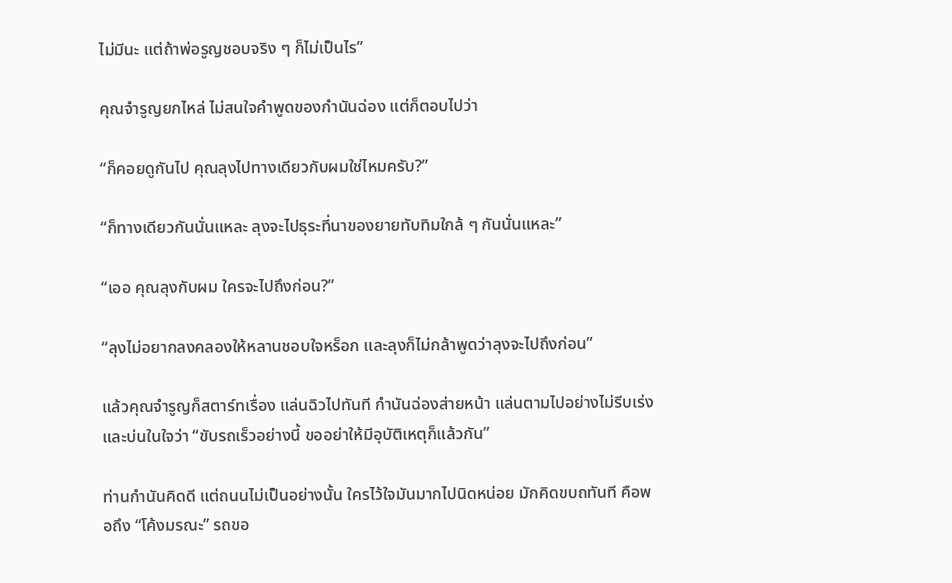ไม่มีนะ แต่ถ้าพ่อรูญชอบจริง ๆ ก็ไม่เป็นไร”

คุณจำรูญยกไหล่ ไม่สนใจคำพูดของกำนันฉ่อง แต่ก็ตอบไปว่า

“ก็คอยดูกันไป คุณลุงไปทางเดียวกับผมใช่ไหมครับ?”

“ก็ทางเดียวกันนั่นแหละ ลุงจะไปธุระที่นาของยายทับทิมใกล้ ๆ กันนั่นแหละ”

“เออ คุณลุงกับผม ใครจะไปถึงก่อน?”

“ลุงไม่อยากลงคลองให้หลานชอบใจหร็อก และลุงก็ไม่กล้าพูดว่าลุงจะไปถึงก่อน”

แล้วคุณจำรูญก็สตาร์ทเรื่อง แล่นฉิวไปทันที กำนันฉ่องส่ายหน้า แล่นตามไปอย่างไม่รีบเร่งและบ่นในใจว่า “ขับรถเร็วอย่างนี้ ขออย่าให้มีอุบัติเหตุก็แล้วกัน”

ท่านกำนันคิดดี แต่ถนนไม่เป็นอย่างนั้น ใครไว้ใจมันมากไปนิดหน่อย มักคิดขบถทันที คือพอถึง “โค้งมรณะ” รถขอ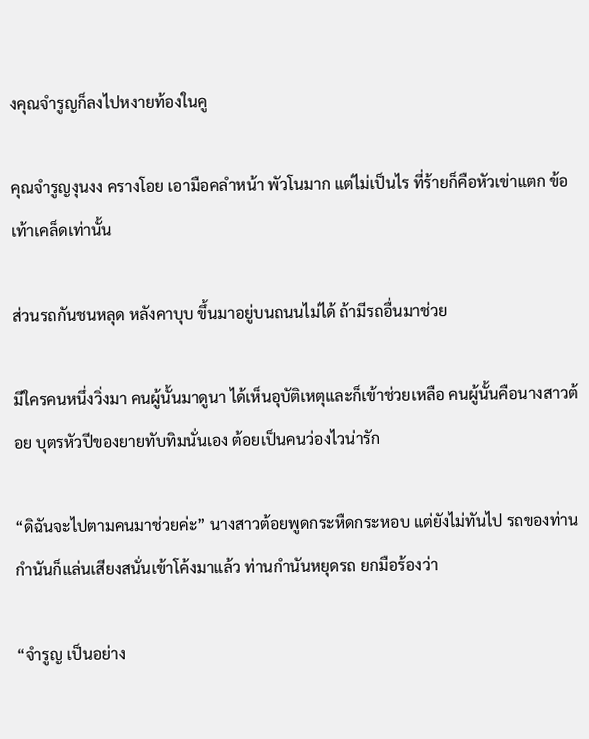งคุณจำรูญก็ลงไปหงายท้องในคู

คุณจำรูญงุนงง ครางโอย เอามือคลำหน้า พัวโนมาก แต่ไม่เป็นไร ที่ร้ายก็คือหัวเข่าแตก ข้อเท้าเคล็ดเท่านั้น

ส่วนรถกันชนหลุด หลังคาบุบ ขึ้นมาอยู่บนถนนไม่ได้ ถ้ามีรถอื่นมาช่วย

มีใครคนหนึ่งวิ่งมา คนผู้นั้นมาดูนา ได้เห็นอุบัติเหตุและก็เข้าช่วยเหลือ คนผู้นั้นคือนางสาวต้อย บุตรหัวปีของยายทับทิมนั่นเอง ต้อยเป็นคนว่องไวน่ารัก

“ดิฉันจะไปตามคนมาช่วยค่ะ” นางสาวต้อยพูดกระหืดกระหอบ แต่ยังไม่ทันไป รถของท่านกำนันก็แล่นเสียงสนั่นเข้าโค้งมาแล้ว ท่านกำนันหยุดรถ ยกมือร้องว่า

“จำรูญ เป็นอย่าง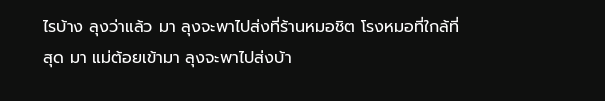ไรบ้าง ลุงว่าแล้ว มา ลุงจะพาไปส่งที่ร้านหมอชิต โรงหมอที่ใกล้ที่สุด มา แม่ต้อยเข้ามา ลุงจะพาไปส่งบ้า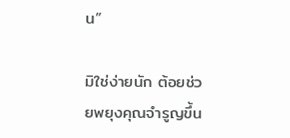น”

มิใช่ง่ายนัก ต้อยช่วยพยุงคุณจำรูญขึ้น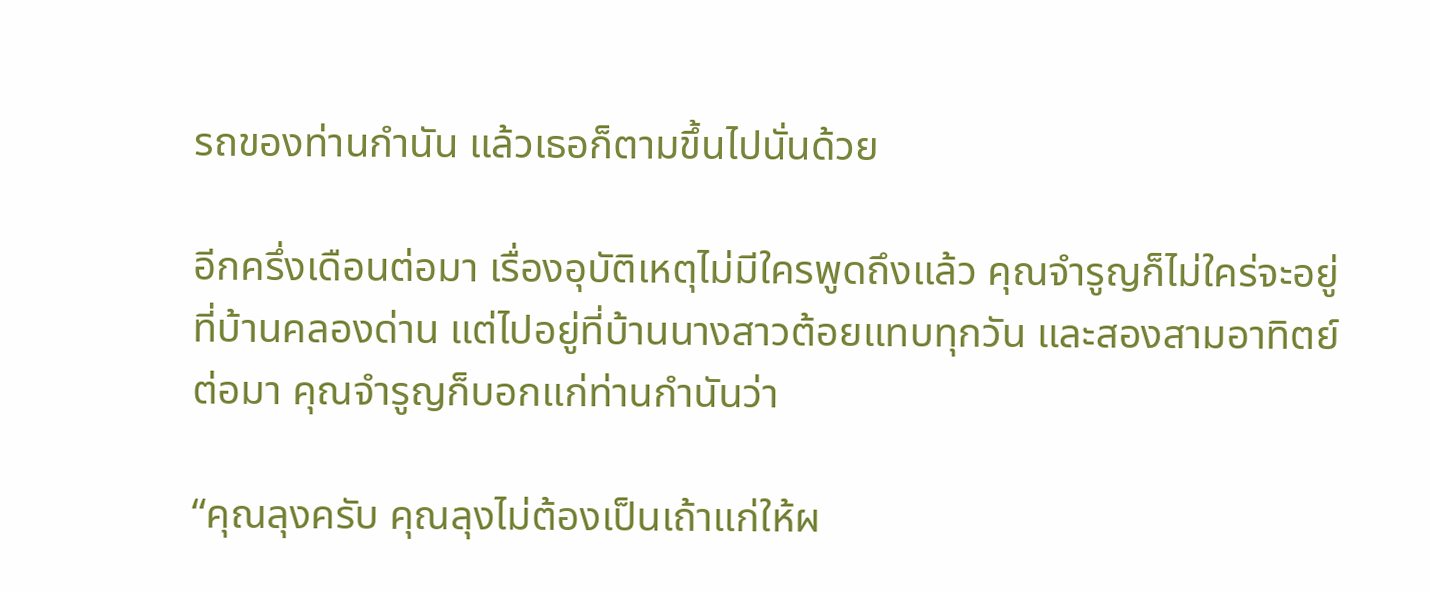รถของท่านกำนัน แล้วเธอก็ตามขึ้นไปนั่นด้วย

อีกครึ่งเดือนต่อมา เรื่องอุบัติเหตุไม่มีใครพูดถึงแล้ว คุณจำรูญก็ไม่ใคร่จะอยู่ที่บ้านคลองด่าน แต่ไปอยู่ที่บ้านนางสาวต้อยแทบทุกวัน และสองสามอาทิตย์ต่อมา คุณจำรูญก็บอกแก่ท่านกำนันว่า

“คุณลุงครับ คุณลุงไม่ต้องเป็นเถ้าแก่ให้ผ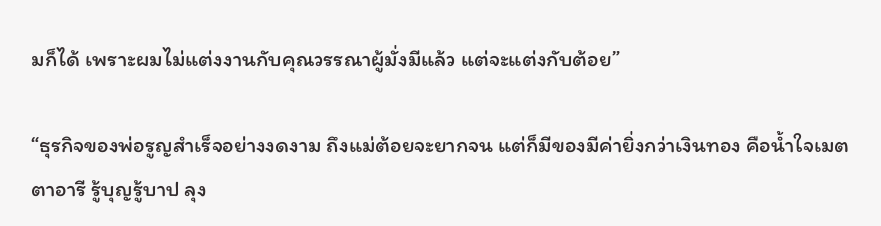มก็ได้ เพราะผมไม่แต่งงานกับคุณวรรณาผู้มั่งมีแล้ว แต่จะแต่งกับต้อย”

“ธุรกิจของพ่อรูญสำเร็จอย่างงดงาม ถึงแม่ต้อยจะยากจน แต่ก็มีของมีค่ายิ่งกว่าเงินทอง คือน้ำใจเมตตาอารี รู้บุญรู้บาป ลุง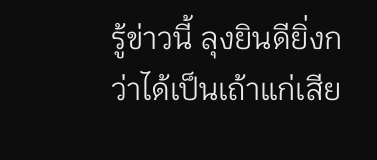รู้ข่าวนี้ ลุงยินดียิ่งกว่าได้เป็นเถ้าแก่เสีย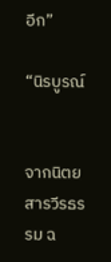อีก”

“นิรบูรณ์


จากนิตยสารวีรธรรม ฉ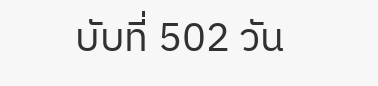บับที่ 502 วัน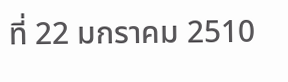ที่ 22 มกราคม 2510